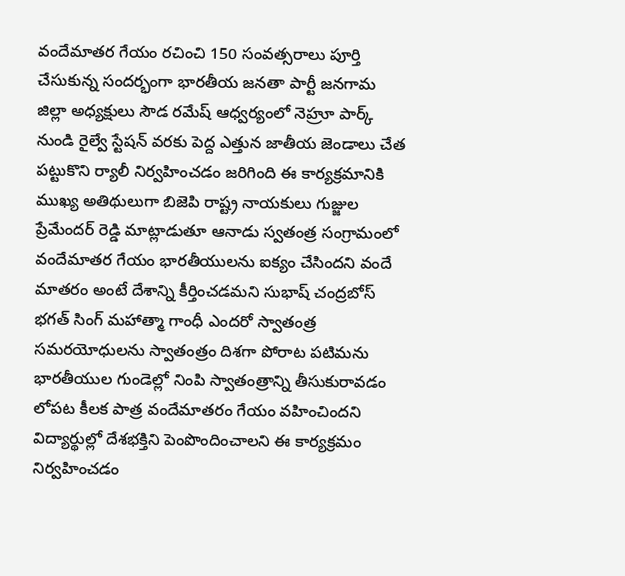వందేమాతర గేయం రచించి 150 సంవత్సరాలు పూర్తి చేసుకున్న సందర్భంగా భారతీయ జనతా పార్టీ జనగామ జిల్లా అధ్యక్షులు సౌడ రమేష్ ఆధ్వర్యంలో నెహ్రూ పార్క్ నుండి రైల్వే స్టేషన్ వరకు పెద్ద ఎత్తున జాతీయ జెండాలు చేత పట్టుకొని ర్యాలీ నిర్వహించడం జరిగింది ఈ కార్యక్రమానికి ముఖ్య అతిథులుగా బిజెపి రాష్ట్ర నాయకులు గుజ్జుల ప్రేమేందర్ రెడ్డి మాట్లాడుతూ ఆనాడు స్వతంత్ర సంగ్రామంలో వందేమాతర గేయం భారతీయులను ఐక్యం చేసిందని వందే మాతరం అంటే దేశాన్ని కీర్తించడమని సుభాష్ చంద్రబోస్ భగత్ సింగ్ మహాత్మా గాంధీ ఎందరో స్వాతంత్ర సమరయోధులను స్వాతంత్రం దిశగా పోరాట పటిమను భారతీయుల గుండెల్లో నింపి స్వాతంత్రాన్ని తీసుకురావడం లోపట కీలక పాత్ర వందేమాతరం గేయం వహించిందని విద్యార్థుల్లో దేశభక్తిని పెంపొందించాలని ఈ కార్యక్రమం నిర్వహించడం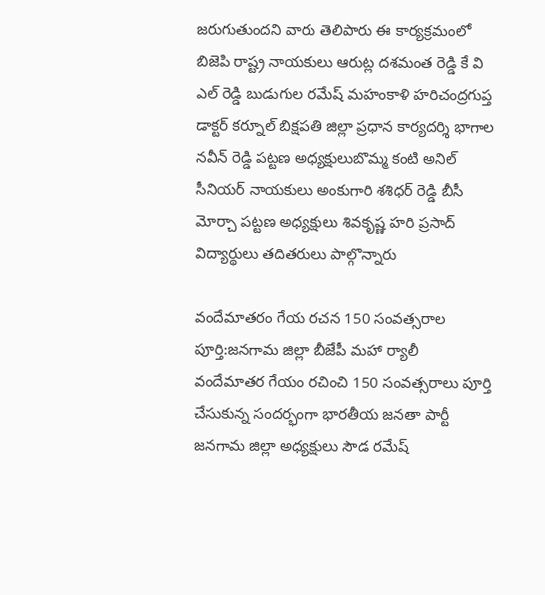జరుగుతుందని వారు తెలిపారు ఈ కార్యక్రమంలో బిజెపి రాష్ట్ర నాయకులు ఆరుట్ల దశమంత రెడ్డి కే వి ఎల్ రెడ్డి బుడుగుల రమేష్ మహంకాళి హరిచంద్రగుప్త డాక్టర్ కర్నూల్ బిక్షపతి జిల్లా ప్రధాన కార్యదర్శి భాగాల నవీన్ రెడ్డి పట్టణ అధ్యక్షులుబొమ్మ కంటి అనిల్ సీనియర్ నాయకులు అంకుగారి శశిధర్ రెడ్డి బీసీ మోర్చా పట్టణ అధ్యక్షులు శివకృష్ణ హరి ప్రసాద్ విద్యార్థులు తదితరులు పాల్గొన్నారు

వందేమాతరం గేయ రచన 150 సంవత్సరాల పూర్తి:జనగామ జిల్లా బీజేపీ మహా ర్యాలీ
వందేమాతర గేయం రచించి 150 సంవత్సరాలు పూర్తి చేసుకున్న సందర్భంగా భారతీయ జనతా పార్టీ జనగామ జిల్లా అధ్యక్షులు సౌడ రమేష్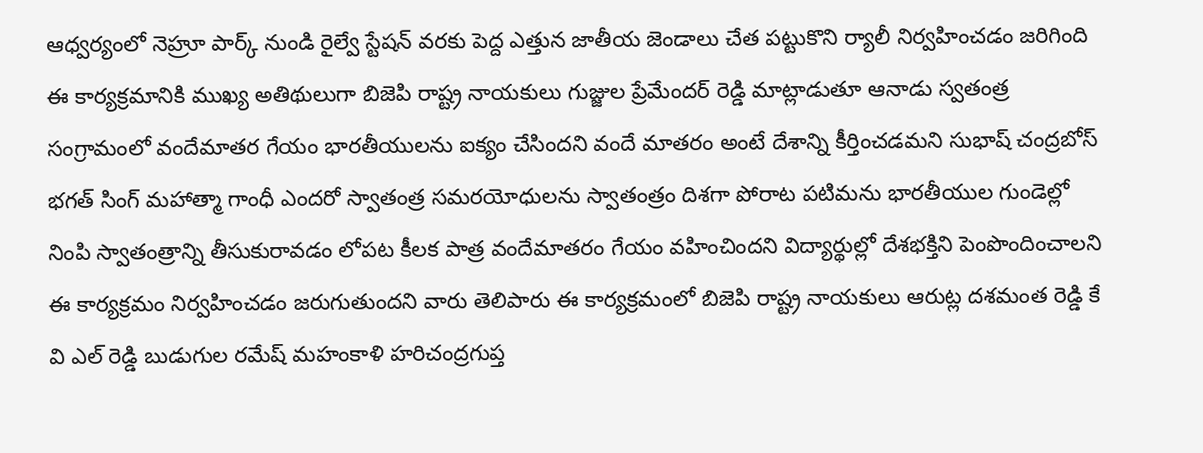ఆధ్వర్యంలో నెహ్రూ పార్క్ నుండి రైల్వే స్టేషన్ వరకు పెద్ద ఎత్తున జాతీయ జెండాలు చేత పట్టుకొని ర్యాలీ నిర్వహించడం జరిగింది ఈ కార్యక్రమానికి ముఖ్య అతిథులుగా బిజెపి రాష్ట్ర నాయకులు గుజ్జుల ప్రేమేందర్ రెడ్డి మాట్లాడుతూ ఆనాడు స్వతంత్ర సంగ్రామంలో వందేమాతర గేయం భారతీయులను ఐక్యం చేసిందని వందే మాతరం అంటే దేశాన్ని కీర్తించడమని సుభాష్ చంద్రబోస్ భగత్ సింగ్ మహాత్మా గాంధీ ఎందరో స్వాతంత్ర సమరయోధులను స్వాతంత్రం దిశగా పోరాట పటిమను భారతీయుల గుండెల్లో నింపి స్వాతంత్రాన్ని తీసుకురావడం లోపట కీలక పాత్ర వందేమాతరం గేయం వహించిందని విద్యార్థుల్లో దేశభక్తిని పెంపొందించాలని ఈ కార్యక్రమం నిర్వహించడం జరుగుతుందని వారు తెలిపారు ఈ కార్యక్రమంలో బిజెపి రాష్ట్ర నాయకులు ఆరుట్ల దశమంత రెడ్డి కే వి ఎల్ రెడ్డి బుడుగుల రమేష్ మహంకాళి హరిచంద్రగుప్త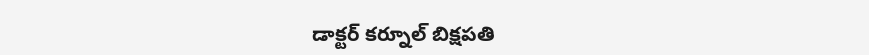డాక్టర్ కర్నూల్ బిక్షపతి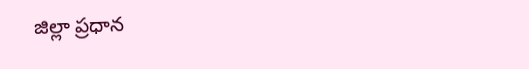జిల్లా ప్రధాన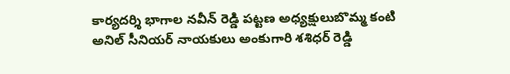కార్యదర్శి భాగాల నవీన్ రెడ్డి పట్టణ అధ్యక్షులుబొమ్మ కంటి అనిల్ సీనియర్ నాయకులు అంకుగారి శశిధర్ రెడ్డి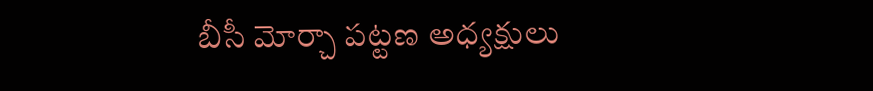బీసీ మోర్చా పట్టణ అధ్యక్షులు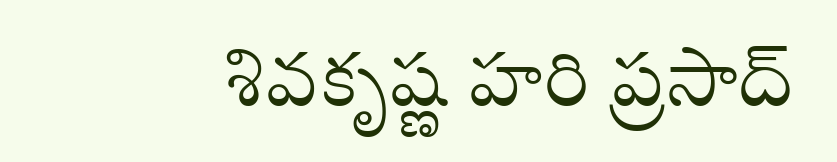శివకృష్ణ హరి ప్రసాద్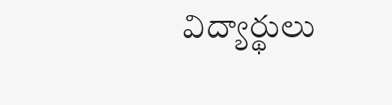విద్యార్థులు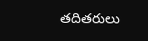తదితరులు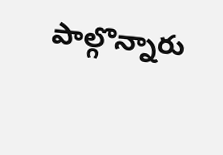పాల్గొన్నారు